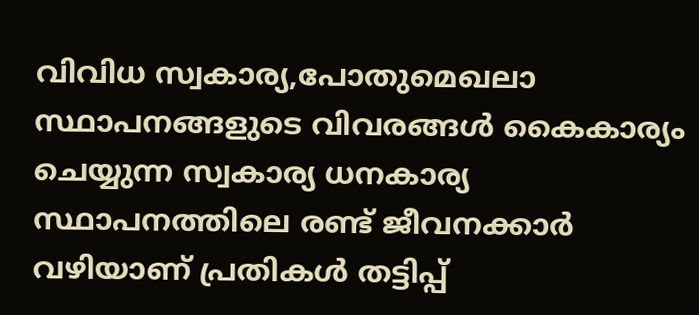വിവിധ സ്വകാര്യ,പോതുമെഖലാ സ്ഥാപനങ്ങളുടെ വിവരങ്ങള്‍ കൈകാര്യം ചെയ്യുന്ന സ്വകാര്യ ധനകാര്യ സ്ഥാപനത്തിലെ രണ്ട് ജീവനക്കാര്‍ വഴിയാണ് പ്രതികള്‍ തട്ടിപ്പ്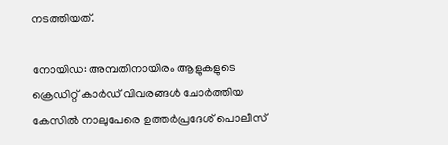നടത്തിയത്.

നോയിഡ: അമ്പതിനായിരം ആളുകളുടെ ക്രെഡിറ്റ് കാര്‍ഡ് വിവരങ്ങള്‍ ചോര്‍ത്തിയ കേസില്‍ നാലുപേരെ ഉത്തര്‍പ്രദേശ് പൊലീസ്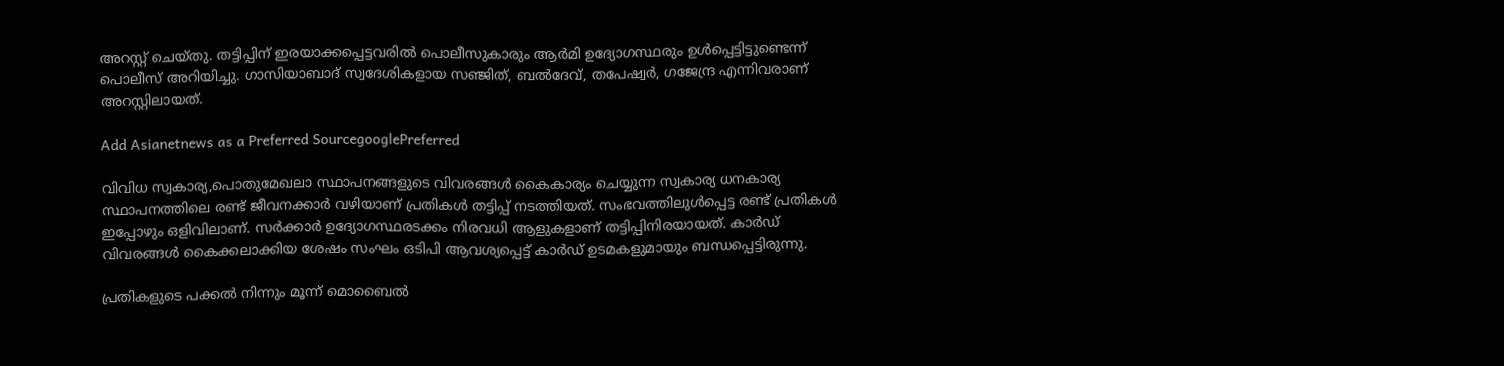അറസ്റ്റ് ചെയ്തു. തട്ടിപ്പിന് ഇരയാക്കപ്പെട്ടവരില്‍ പൊലീസുകാരും ആര്‍മി ഉദ്യോഗസ്ഥരും ഉള്‍പ്പെട്ടിട്ടുണ്ടെന്ന് പൊലീസ് അറിയിച്ചു. ഗാസിയാബാദ് സ്വദേശികളായ സഞ്ജിത്, ബല്‍ദേവ്, തപേഷ്വര്‍, ഗജേന്ദ്ര എന്നിവരാണ് അറസ്റ്റിലായത്.

Add Asianetnews as a Preferred SourcegooglePreferred

വിവിധ സ്വകാര്യ,പൊതുമേഖലാ സ്ഥാപനങ്ങളുടെ വിവരങ്ങള്‍ കൈകാര്യം ചെയ്യുന്ന സ്വകാര്യ ധനകാര്യ സ്ഥാപനത്തിലെ രണ്ട് ജീവനക്കാര്‍ വഴിയാണ് പ്രതികള്‍ തട്ടിപ്പ് നടത്തിയത്. സംഭവത്തിലുള്‍പ്പെട്ട രണ്ട് പ്രതികള്‍ ഇപ്പോഴും ഒളിവിലാണ്. സര്‍ക്കാര്‍ ഉദ്യോഗസ്ഥരടക്കം നിരവധി ആളുകളാണ് തട്ടിപ്പിനിരയായത്. കാര്‍ഡ് വിവരങ്ങള്‍ കൈക്കലാക്കിയ ശേഷം സംഘം ഒടിപി ആവശ്യപ്പെട്ട് കാര്‍ഡ് ഉടമകളുമായും ബന്ധപ്പെട്ടിരുന്നു.

പ്രതികളുടെ പക്കല്‍ നിന്നും മൂന്ന് മൊബൈല്‍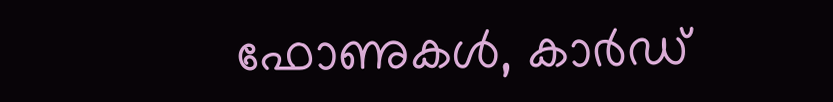ഫോണുകള്‍, കാര്‍ഡ്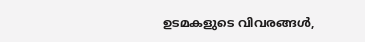ഉടമകളുടെ വിവരങ്ങള്‍,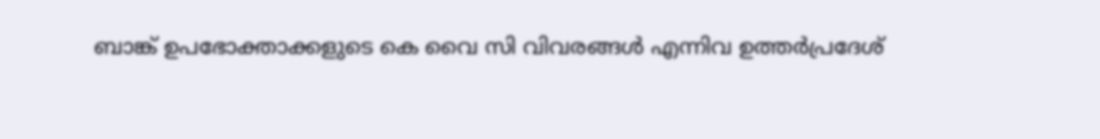ബാങ്ക് ഉപഭോക്താക്കളുടെ കെ വൈ സി വിവരങ്ങള്‍ എന്നിവ ഉത്തര്‍പ്രദേശ്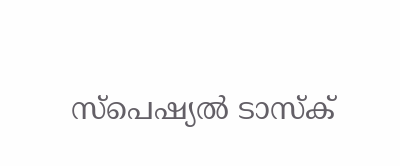സ്പെഷ്യല്‍ ടാസ്ക്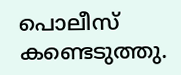പൊലീസ് കണ്ടെടുത്തു.